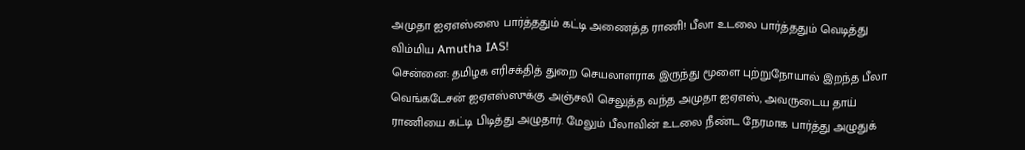அமுதா ஐஏஎஸ்ஸை பார்த்ததும் கட்டி அணைத்த ராணி! பீலா உடலை பார்த்ததும் வெடித்து விம்மிய Amutha IAS!
சென்னை: தமிழக எரிசக்தித் துறை செயலாளராக இருந்து மூளை புற்றுநோயால் இறந்த பீலா வெங்கடேசன் ஐஏஎஸ்ஸுக்கு அஞ்சலி செலுத்த வந்த அமுதா ஐஏஎஸ், அவருடைய தாய் ராணியை கட்டி பிடித்து அழுதார். மேலும் பீலாவின் உடலை நீண்ட நேரமாக பார்த்து அழுதுக்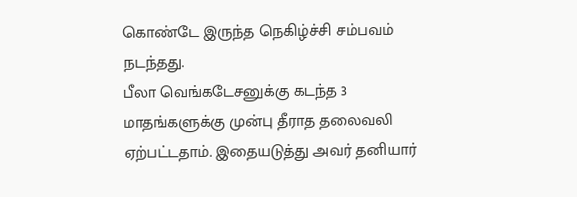கொண்டே இருந்த நெகிழ்ச்சி சம்பவம் நடந்தது.
பீலா வெங்கடேசனுக்கு கடந்த 3 மாதங்களுக்கு முன்பு தீராத தலைவலி ஏற்பட்டதாம். இதையடுத்து அவர் தனியார்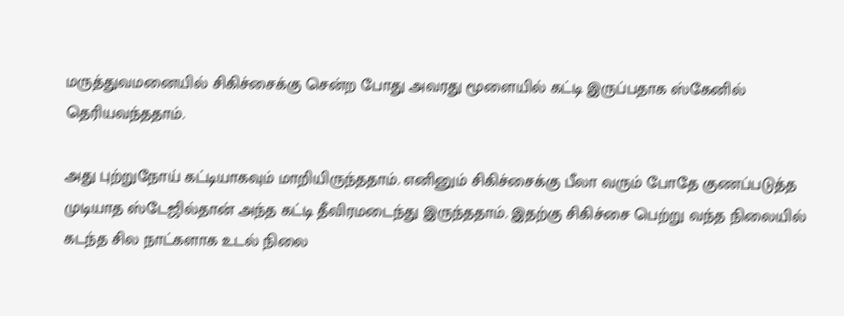மருத்துவமனையில் சிகிச்சைக்கு சென்ற போது அவரது மூளையில் கட்டி இருப்பதாக ஸ்கேனில் தெரியவந்ததாம்.

அது புற்றுநோய் கட்டியாகவும் மாறியிருந்ததாம். எனினும் சிகிச்சைக்கு பீலா வரும் போதே குணப்படுத்த முடியாத ஸ்டேஜில்தான் அந்த கட்டி தீவிரமடைந்து இருந்ததாம். இதற்கு சிகிச்சை பெற்று வந்த நிலையில் கடந்த சில நாட்களாக உடல் நிலை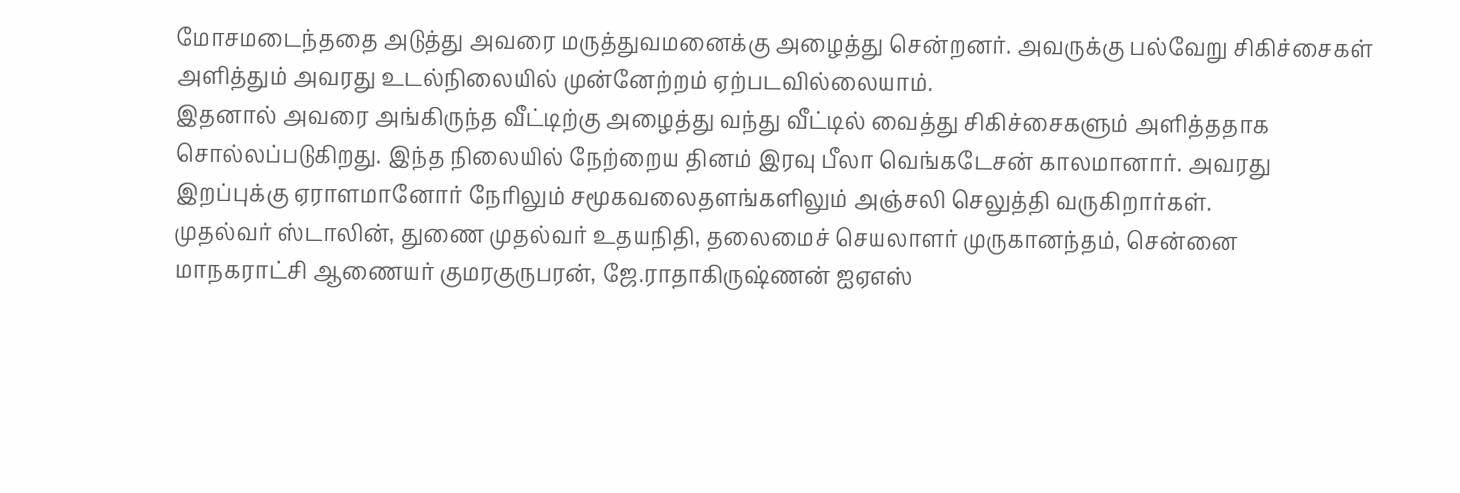மோசமடைந்ததை அடுத்து அவரை மருத்துவமனைக்கு அழைத்து சென்றனர். அவருக்கு பல்வேறு சிகிச்சைகள் அளித்தும் அவரது உடல்நிலையில் முன்னேற்றம் ஏற்படவில்லையாம்.
இதனால் அவரை அங்கிருந்த வீட்டிற்கு அழைத்து வந்து வீட்டில் வைத்து சிகிச்சைகளும் அளித்ததாக சொல்லப்படுகிறது. இந்த நிலையில் நேற்றைய தினம் இரவு பீலா வெங்கடேசன் காலமானார். அவரது இறப்புக்கு ஏராளமானோர் நேரிலும் சமூகவலைதளங்களிலும் அஞ்சலி செலுத்தி வருகிறார்கள்.
முதல்வர் ஸ்டாலின், துணை முதல்வர் உதயநிதி, தலைமைச் செயலாளர் முருகானந்தம், சென்னை மாநகராட்சி ஆணையர் குமரகுருபரன், ஜே.ராதாகிருஷ்ணன் ஐஏஎஸ்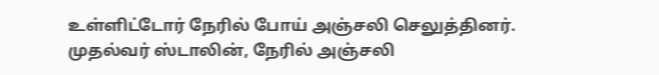உள்ளிட்டோர் நேரில் போய் அஞ்சலி செலுத்தினர்.
முதல்வர் ஸ்டாலின், நேரில் அஞ்சலி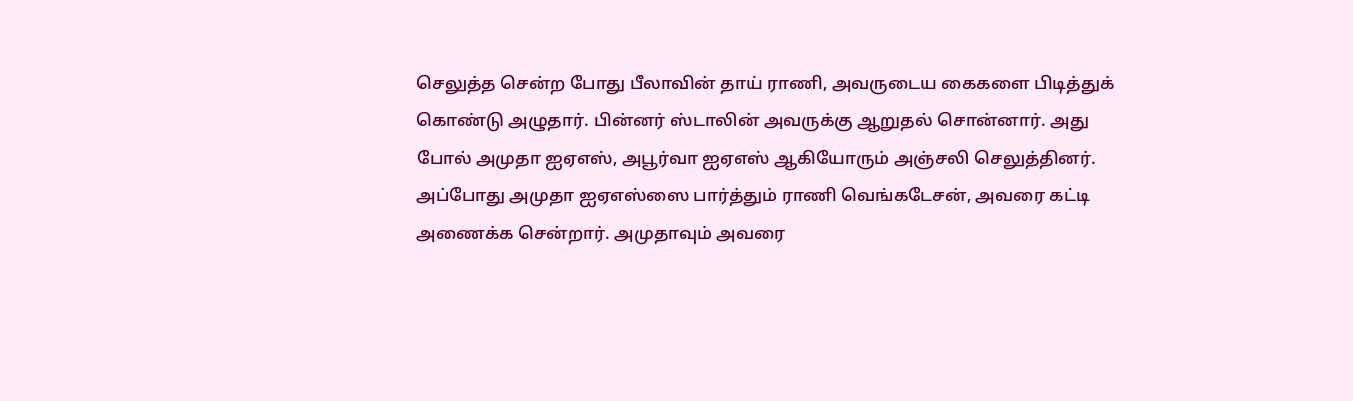செலுத்த சென்ற போது பீலாவின் தாய் ராணி, அவருடைய கைகளை பிடித்துக் கொண்டு அழுதார். பின்னர் ஸ்டாலின் அவருக்கு ஆறுதல் சொன்னார். அது போல் அமுதா ஐஏஎஸ், அபூர்வா ஐஏஎஸ் ஆகியோரும் அஞ்சலி செலுத்தினர்.
அப்போது அமுதா ஐஏஎஸ்ஸை பார்த்தும் ராணி வெங்கடேசன், அவரை கட்டி அணைக்க சென்றார். அமுதாவும் அவரை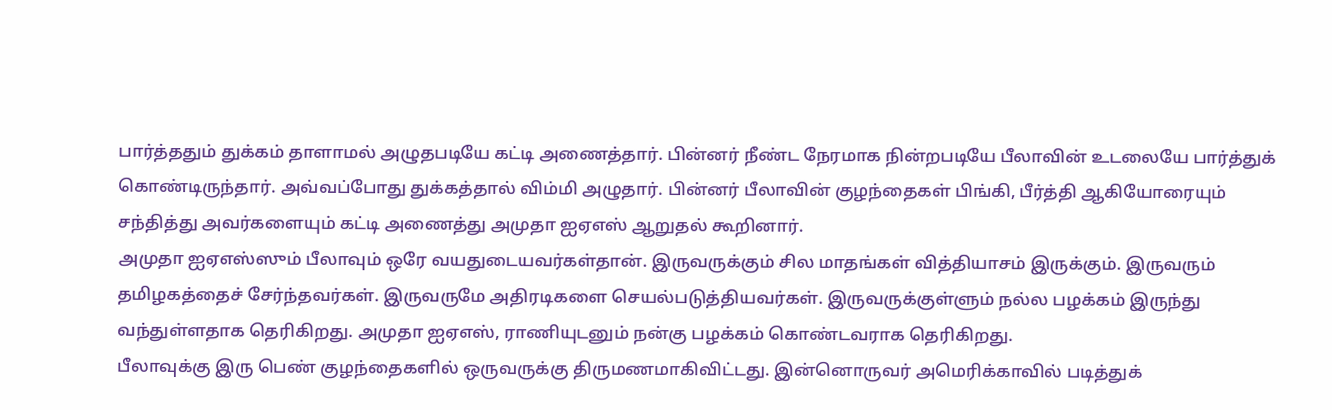பார்த்ததும் துக்கம் தாளாமல் அழுதபடியே கட்டி அணைத்தார். பின்னர் நீண்ட நேரமாக நின்றபடியே பீலாவின் உடலையே பார்த்துக் கொண்டிருந்தார். அவ்வப்போது துக்கத்தால் விம்மி அழுதார். பின்னர் பீலாவின் குழந்தைகள் பிங்கி, பீர்த்தி ஆகியோரையும் சந்தித்து அவர்களையும் கட்டி அணைத்து அமுதா ஐஏஎஸ் ஆறுதல் கூறினார்.
அமுதா ஐஏஎஸ்ஸும் பீலாவும் ஒரே வயதுடையவர்கள்தான். இருவருக்கும் சில மாதங்கள் வித்தியாசம் இருக்கும். இருவரும் தமிழகத்தைச் சேர்ந்தவர்கள். இருவருமே அதிரடிகளை செயல்படுத்தியவர்கள். இருவருக்குள்ளும் நல்ல பழக்கம் இருந்து வந்துள்ளதாக தெரிகிறது. அமுதா ஐஏஎஸ், ராணியுடனும் நன்கு பழக்கம் கொண்டவராக தெரிகிறது.
பீலாவுக்கு இரு பெண் குழந்தைகளில் ஒருவருக்கு திருமணமாகிவிட்டது. இன்னொருவர் அமெரிக்காவில் படித்துக்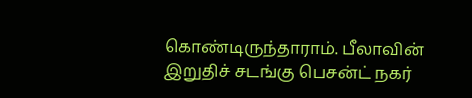கொண்டிருந்தாராம். பீலாவின் இறுதிச் சடங்கு பெசன்ட் நகர்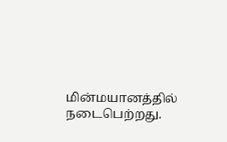மின்மயானத்தில் நடைபெற்றது.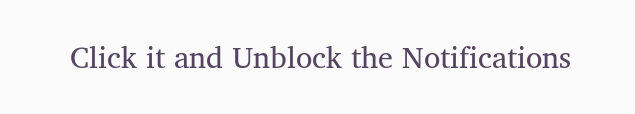Click it and Unblock the Notifications